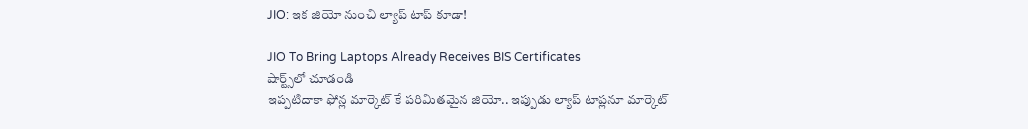JIO: ఇక జియో నుంచి ల్యాప్ టాప్ కూడా!

JIO To Bring Laptops Already Receives BIS Certificates
షార్ట్స్‌లో చూడండి
ఇప్పటిదాకా ఫోన్ల మార్కెట్ కే పరిమితమైన జియో.. ఇప్పుడు ల్యాప్ టాప్లనూ మార్కెట్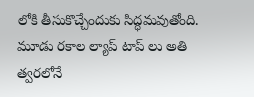లోకి తీసుకొచ్చేందుకు సిద్ధమవుతోంది. మూడు రకాల ల్యాప్ టాప్ లు అతి త్వరలోనే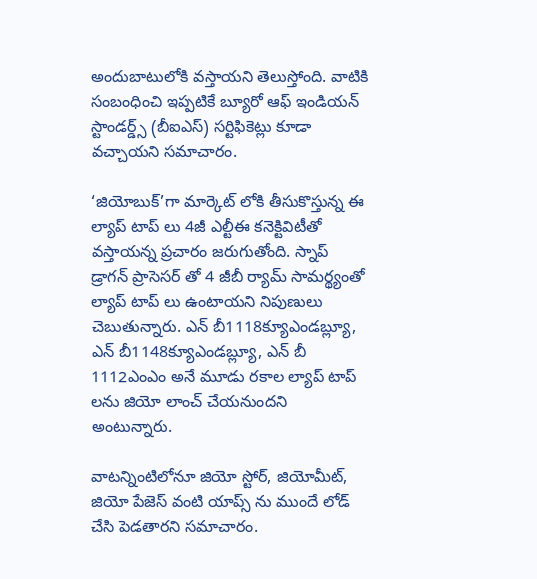అందుబాటులోకి వస్తాయని తెలుస్తోంది. వాటికి సంబంధించి ఇప్పటికే బ్యూరో ఆఫ్ ఇండియన్ స్టాండర్డ్స్ (బీఐఎస్) సర్టిఫికెట్లు కూడా వచ్చాయని సమాచారం.

‘జియోబుక్’గా మార్కెట్ లోకి తీసుకొస్తున్న ఈ ల్యాప్ టాప్ లు 4జీ ఎల్టీఈ కనెక్టివిటీతో వస్తాయన్న ప్రచారం జరుగుతోంది. స్నాప్ డ్రాగన్ ప్రాసెసర్ తో 4 జీబీ ర్యామ్ సామర్థ్యంతో ల్యాప్ టాప్ లు ఉంటాయని నిపుణులు చెబుతున్నారు. ఎన్ బీ1118క్యూఎండబ్ల్యూ, ఎన్ బీ1148క్యూఎండబ్ల్యూ, ఎన్ బీ 1112ఎంఎం అనే మూడు రకాల ల్యాప్ టాప్ లను జియో లాంచ్ చేయనుందని అంటున్నారు.

వాటన్నింటిలోనూ జియో స్టోర్, జియోమీట్, జియో పేజెస్ వంటి యాప్స్ ను ముందే లోడ్ చేసి పెడతారని సమాచారం.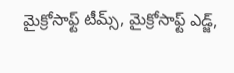మైక్రోసాఫ్ట్ టీమ్స్, మైక్రోసాఫ్ట్ ఎడ్జ్,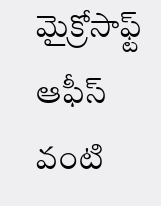మైక్రోసాఫ్ట్ ఆఫీస్ వంటి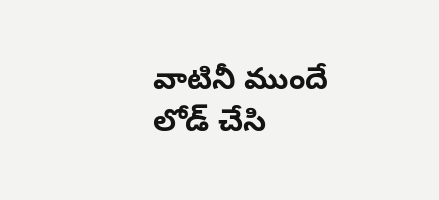వాటినీ ముందే లోడ్ చేసి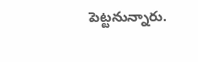పెట్టనున్నారు.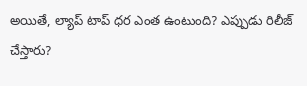అయితే, ల్యాప్ టాప్ ధర ఎంత ఉంటుంది? ఎప్పుడు రిలీజ్ చేస్తారు?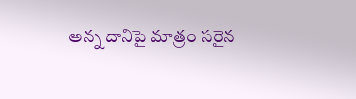అన్న దానిపై మాత్రం సరైన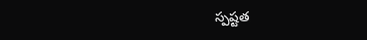స్పష్టత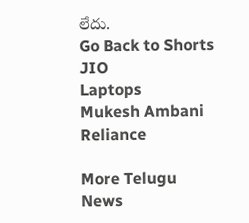లేదు.
Go Back to Shorts
JIO
Laptops
Mukesh Ambani
Reliance

More Telugu News